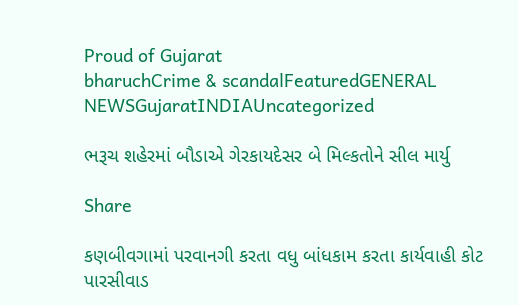Proud of Gujarat
bharuchCrime & scandalFeaturedGENERAL NEWSGujaratINDIAUncategorized

ભરૂચ શહેરમાં બૌડાએ ગેરકાયદેસર બે મિલ્કતોને સીલ માર્યુ

Share

કણબીવગામાં પરવાનગી કરતા વધુ બાંધકામ કરતા કાર્યવાહી કોટ પારસીવાડ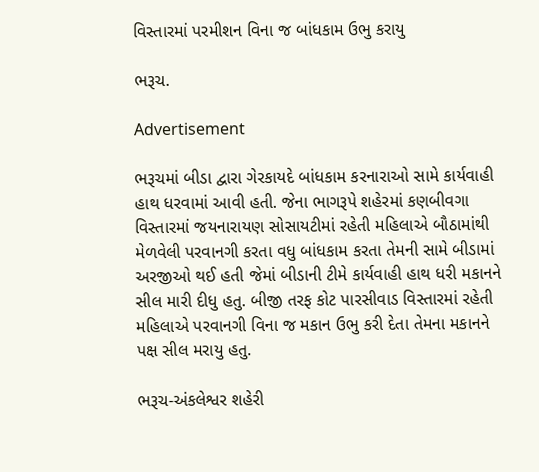વિસ્તારમાં પરમીશન વિના જ બાંધકામ ઉભુ કરાયુ

ભરૂચ.

Advertisement

ભરૂચમાં બીડા દ્વારા ગેરકાયદે બાંધકામ કરનારાઓ સામે કાર્યવાહી હાથ ધરવામાં આવી હતી. જેના ભાગરૂપે શહેરમાં કણબીવગા વિસ્તારમાં જયનારાયણ સોસાયટીમાં રહેતી મહિલાએ બૌઠામાંથી મેળવેલી પરવાનગી કરતા વધુ બાંધકામ કરતા તેમની સામે બીડામાં અરજીઓ થઈ હતી જેમાં બીડાની ટીમે કાર્યવાહી હાથ ધરી મકાનને સીલ મારી દીધુ હતુ. બીજી તરફ કોટ પારસીવાડ વિસ્તારમાં રહેતી મહિલાએ પરવાનગી વિના જ મકાન ઉભુ કરી દેતા તેમના મકાનને પક્ષ સીલ મરાયુ હતુ.

ભરૂચ-અંકલેશ્વર શહેરી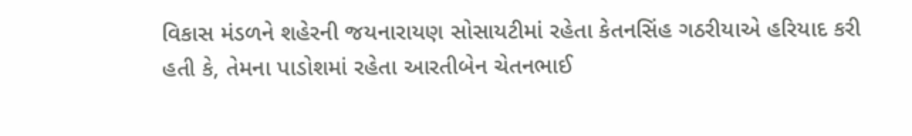વિકાસ મંડળને શહેરની જયનારાયણ સોસાયટીમાં રહેતા કેતનસિંહ ગઠરીયાએ હરિયાદ કરી હતી કે, તેમના પાડોશમાં રહેતા આરતીબેન ચેતનભાઈ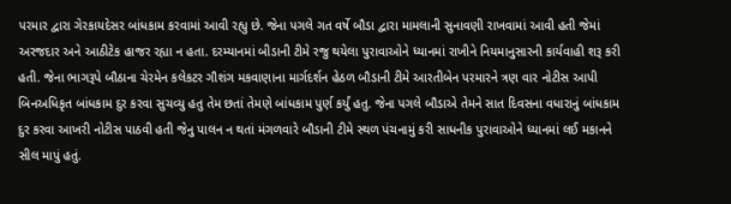પરમાર દ્વારા ગેરકાયદેસર બાંધકામ કરવામાં આવી રહ્યુ છે. જેના પગલે ગત વર્ષે બૌડા દ્વારા મામલાની સુનાવણી રાખવામાં આવી હતી જેમાં અરજદાર અને આઠીટેક હાજર રહ્યા ન હતા. દરમ્યાનમાં બીડાની ટીમે રજુ થયેલા પુરાવાઓને ધ્યાનમાં રાખીને નિયમાનુસારની કાર્યવાહી શરૂ કરી હતી. જેના ભાગરૂપે બૌઠાના ચેરમેન કલેકટર ગૌશંગ મકવાણાના માર્ગદર્શન હેઠળ બૌડાની ટીમે આરતીબેન પરમારને ત્રણ વાર નોટીસ આપી બિનઅધિકૃત બાંધકામ દુર કરવા સુચવ્યુ હતુ તેમ છતાં તેમણે બાંધકામ પુર્ણ કર્યું હતુ. જેના પગલે બૌડાએ તેમને સાત દિવસના વધારાનું બાંધકામ દુર કરવા આખરી નોટીસ પાઠવી હતી જેનુ પાલન ન થતાં મંગળવારે બૌડાની ટીમે સ્થળ પંચનામું કરી સાધનીક પુરાવાઓને ધ્યાનમાં લઈ મકાનને સીલ માપું હતું.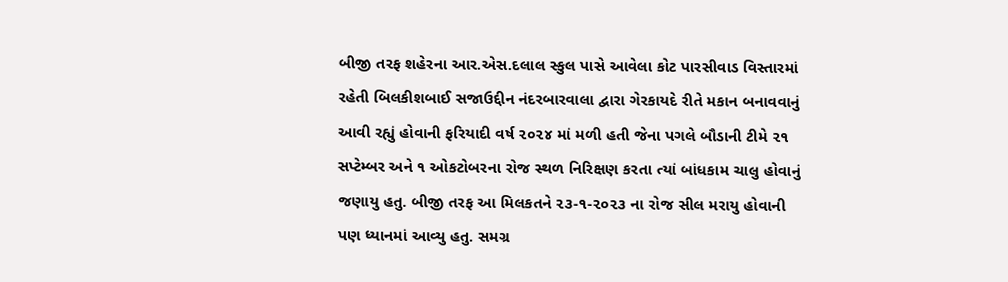બીજી તરફ શહેરના આર.એસ.દલાલ સ્કુલ પાસે આવેલા કોટ પારસીવાડ વિસ્તારમાં રહેતી બિલકીશબાઈ સજાઉદ્દીન નંદરબારવાલા દ્વારા ગેરકાયદે રીતે મકાન બનાવવાનું આવી રહ્યું હોવાની ફરિયાદી વર્ષ ૨૦૨૪ માં મળી હતી જેના પગલે બૌડાની ટીમે ૨૧ સપ્ટેમ્બર અને ૧ ઓકટોબરના રોજ સ્થળ નિરિક્ષણ કરતા ત્યાં બાંધકામ ચાલુ હોવાનું જણાયુ હતુ. બીજી તરફ આ મિલકતને ૨૩-૧-૨૦૨૩ ના રોજ સીલ મરાયુ હોવાની પણ ધ્યાનમાં આવ્યુ હતુ. સમગ્ર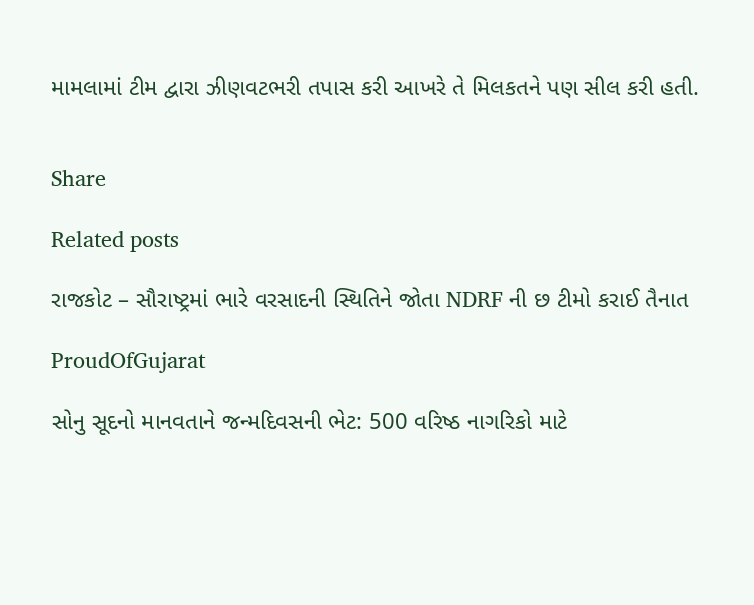મામલામાં ટીમ દ્વારા ઝીણવટભરી તપાસ કરી આખરે તે મિલકતને પણ સીલ કરી હતી.


Share

Related posts

રાજકોટ – સૌરાષ્ટ્રમાં ભારે વરસાદની સ્થિતિને જોતા NDRF ની છ ટીમો કરાઈ તૈનાત

ProudOfGujarat

સોનુ સૂદનો માનવતાને જન્મદિવસની ભેટ: 500 વરિષ્ઠ નાગરિકો માટે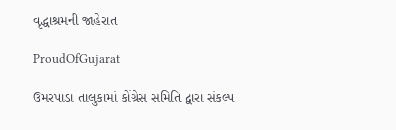વૃદ્ધાશ્રમની જાહેરાત

ProudOfGujarat

ઉમરપાડા તાલુકામાં કોંગ્રેસ સમિતિ દ્વારા સંકલ્પ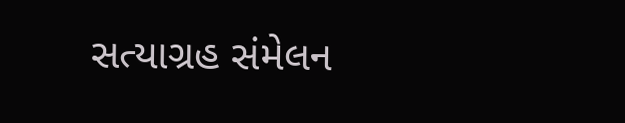સત્યાગ્રહ સંમેલન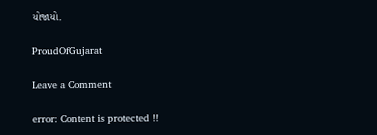યોજાયો.

ProudOfGujarat

Leave a Comment

error: Content is protected !!